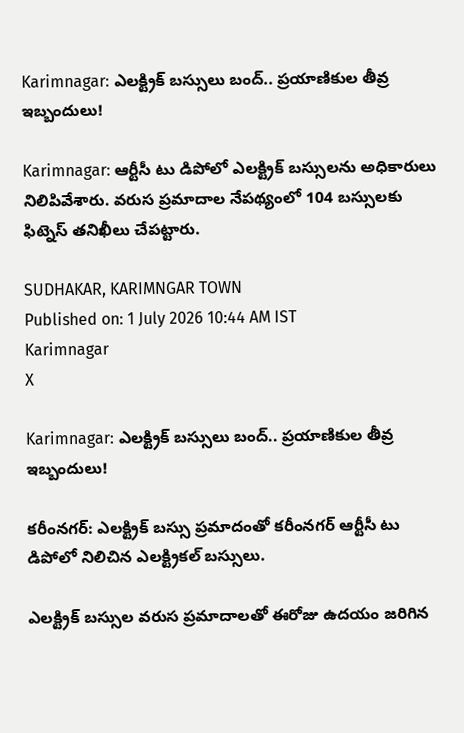Karimnagar: ఎలక్ట్రిక్ బస్సులు బంద్.. ప్రయాణికుల తీవ్ర ఇబ్బందులు!

Karimnagar: ఆర్టీసీ టు డిపోలో ఎలక్ట్రిక్ బస్సులను అధికారులు నిలిపివేశారు. వరుస ప్రమాదాల నేపథ్యంలో 104 బస్సులకు ఫిట్నెస్ తనిఖీలు చేపట్టారు.

SUDHAKAR, KARIMNGAR TOWN
Published on: 1 July 2026 10:44 AM IST
Karimnagar
X

Karimnagar: ఎలక్ట్రిక్ బస్సులు బంద్.. ప్రయాణికుల తీవ్ర ఇబ్బందులు!

కరీంనగర్: ఎలక్ట్రిక్ బస్సు ప్రమాదంతో కరీంనగర్ ఆర్టీసీ టు డిపోలో నిలిచిన ఎలక్ట్రికల్ బస్సులు.

ఎలక్ట్రిక్ బస్సుల వరుస ప్రమాదాలతో ఈరోజు ఉదయం జరిగిన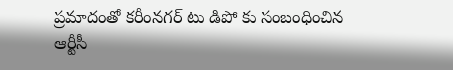ప్రమాదంతో కరీంనగర్ టు డిపో కు సంబంధించిన ఆర్టీసీ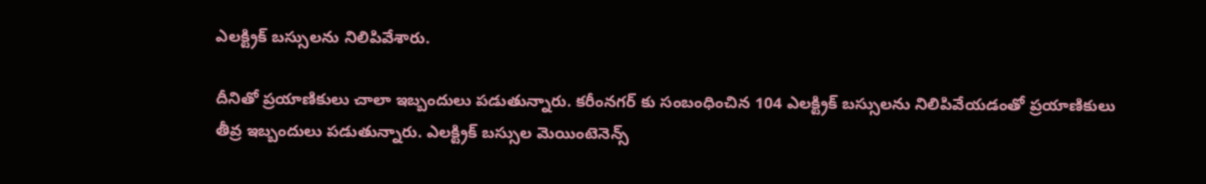ఎలక్ట్రిక్ బస్సులను నిలిపివేశారు.

దీనితో ప్రయాణికులు చాలా ఇబ్బందులు పడుతున్నారు. కరీంనగర్ కు సంబంధించిన 104 ఎలక్ట్రిక్ బస్సులను నిలిపివేయడంతో ప్రయాణికులు తీవ్ర ఇబ్బందులు పడుతున్నారు. ఎలక్ట్రిక్ బస్సుల మెయింటెనెన్స్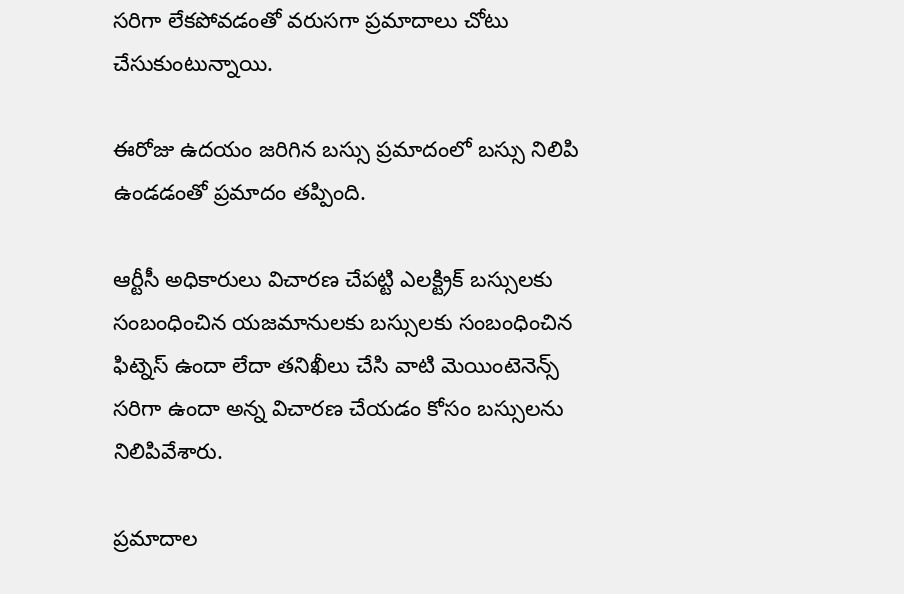సరిగా లేకపోవడంతో వరుసగా ప్రమాదాలు చోటు చేసుకుంటున్నాయి.

ఈరోజు ఉదయం జరిగిన బస్సు ప్రమాదంలో బస్సు నిలిపి ఉండడంతో ప్రమాదం తప్పింది.

ఆర్టీసీ అధికారులు విచారణ చేపట్టి ఎలక్ట్రిక్ బస్సులకు సంబంధించిన యజమానులకు బస్సులకు సంబంధించిన ఫిట్నెస్ ఉందా లేదా తనిఖీలు చేసి వాటి మెయింటెనెన్స్ సరిగా ఉందా అన్న విచారణ చేయడం కోసం బస్సులను నిలిపివేశారు.

ప్రమాదాల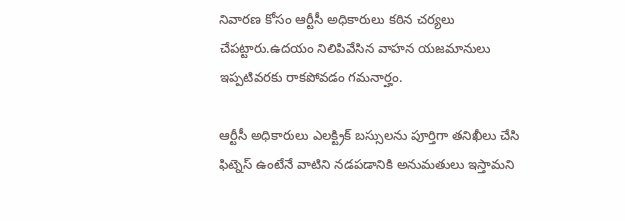నివారణ కోసం ఆర్టీసీ అధికారులు కఠిన చర్యలు చేపట్టారు.ఉదయం నిలిపివేసిన వాహన యజమానులు ఇప్పటివరకు రాకపోవడం గమనార్హం.

ఆర్టీసీ అధికారులు ఎలక్ట్రిక్ బస్సులను పూర్తిగా తనిఖీలు చేసి ఫిట్నెస్ ఉంటేనే వాటిని నడపడానికి అనుమతులు ఇస్తామని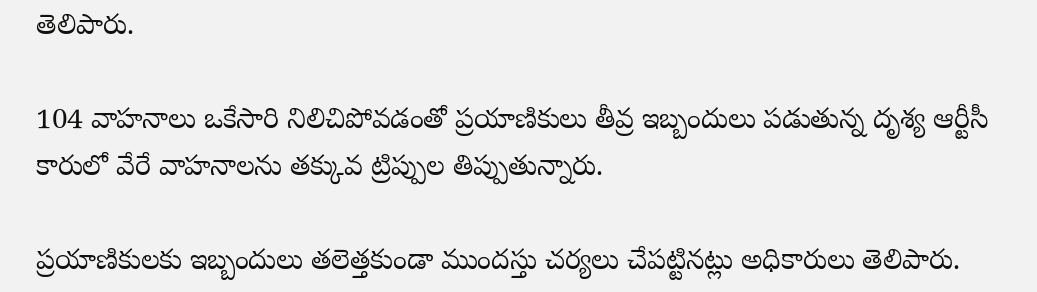తెలిపారు.

104 వాహనాలు ఒకేసారి నిలిచిపోవడంతో ప్రయాణికులు తీవ్ర ఇబ్బందులు పడుతున్న దృశ్య ఆర్టీసీ కారులో వేరే వాహనాలను తక్కువ ట్రిప్పుల తిప్పుతున్నారు.

ప్రయాణికులకు ఇబ్బందులు తలెత్తకుండా ముందస్తు చర్యలు చేపట్టినట్లు అధికారులు తెలిపారు.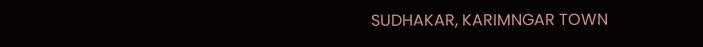SUDHAKAR, KARIMNGAR TOWN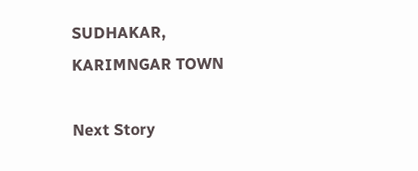SUDHAKAR, KARIMNGAR TOWN

Next Story